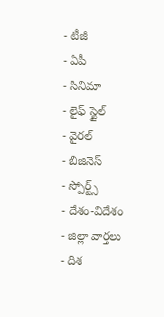- టీజీ
- ఏపీ
- సినిమా
- లైఫ్ స్టైల్
- వైరల్
- బిజినెస్
- స్పోర్ట్స్
- దేశం-విదేశం
- జిల్లా వార్తలు
- దిశ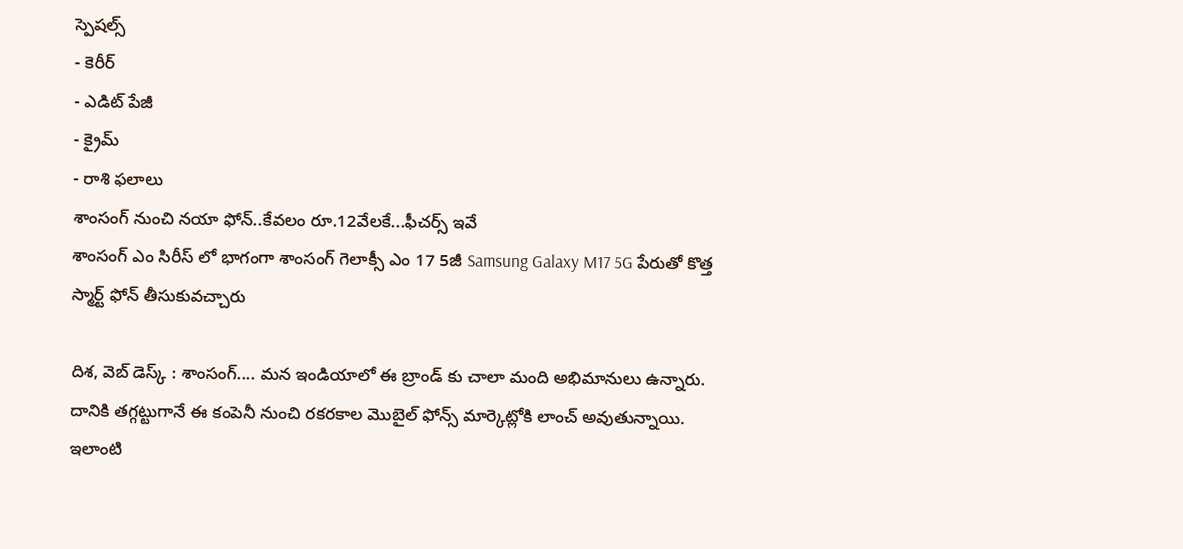స్పెషల్స్
- కెరీర్
- ఎడిట్ పేజీ
- క్రైమ్
- రాశి ఫలాలు
శాంసంగ్ నుంచి నయా ఫోన్..కేవలం రూ.12వేలకే...ఫీచర్స్ ఇవే
శాంసంగ్ ఎం సిరీస్ లో భాగంగా శాంసంగ్ గెలాక్సీ ఎం 17 5జీ Samsung Galaxy M17 5G పేరుతో కొత్త స్మార్ట్ ఫోన్ తీసుకువచ్చారు

దిశ, వెబ్ డెస్క్ : శాంసంగ్.... మన ఇండియాలో ఈ బ్రాండ్ కు చాలా మంది అభిమానులు ఉన్నారు. దానికి తగ్గట్టుగానే ఈ కంపెనీ నుంచి రకరకాల మొబైల్ ఫోన్స్ మార్కెట్లోకి లాంచ్ అవుతున్నాయి. ఇలాంటి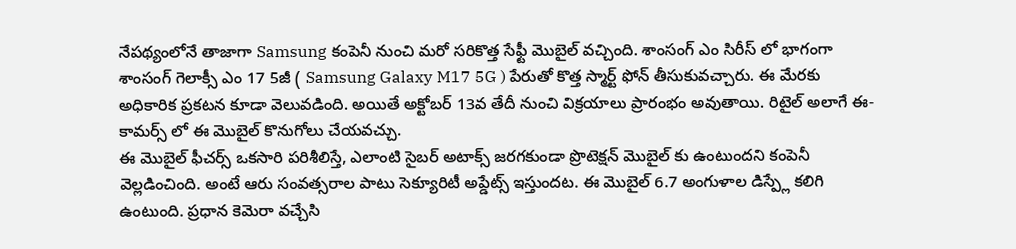నేపథ్యంలోనే తాజాగా Samsung కంపెనీ నుంచి మరో సరికొత్త సేఫ్టీ మొబైల్ వచ్చింది. శాంసంగ్ ఎం సిరీస్ లో భాగంగా శాంసంగ్ గెలాక్సీ ఎం 17 5జీ ( Samsung Galaxy M17 5G ) పేరుతో కొత్త స్మార్ట్ ఫోన్ తీసుకువచ్చారు. ఈ మేరకు అధికారిక ప్రకటన కూడా వెలువడింది. అయితే అక్టోబర్ 13వ తేదీ నుంచి విక్రయాలు ప్రారంభం అవుతాయి. రిటైల్ అలాగే ఈ-కామర్స్ లో ఈ మొబైల్ కొనుగోలు చేయవచ్చు.
ఈ మొబైల్ ఫీచర్స్ ఒకసారి పరిశీలిస్తే, ఎలాంటి సైబర్ అటాక్స్ జరగకుండా ప్రొటెక్షన్ మొబైల్ కు ఉంటుందని కంపెనీ వెల్లడించింది. అంటే ఆరు సంవత్సరాల పాటు సెక్యూరిటీ అప్డేట్స్ ఇస్తుందట. ఈ మొబైల్ 6.7 అంగుళాల డిస్ప్లే కలిగి ఉంటుంది. ప్రధాన కెమెరా వచ్చేసి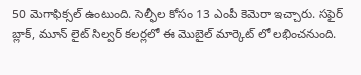50 మెగాఫిక్సల్ ఉంటుంది. సెల్ఫీల కోసం 13 ఎంపీ కెమెరా ఇచ్చారు. సఫైర్ బ్లాక్, మూన్ లైట్ సిల్వర్ కలర్లలో ఈ మొబైల్ మార్కెట్ లో లభించనుంది.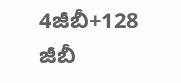4జీబీ+128 జీబీ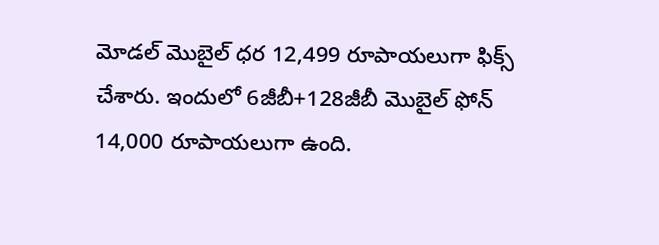మోడల్ మొబైల్ ధర 12,499 రూపాయలుగా ఫిక్స్ చేశారు. ఇందులో 6జీబీ+128జీబీ మొబైల్ ఫోన్ 14,000 రూపాయలుగా ఉంది.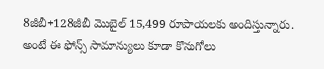8జీబీ+128జీబీ మొబైల్ 15,499 రూపాయలకు అందిస్తున్నారు. అంటే ఈ ఫోన్స్ సామాన్యులు కూడా కొనుగోలు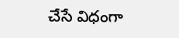చేసే విధంగా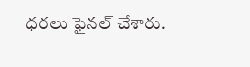ధరలు ఫైనల్ చేశారు.